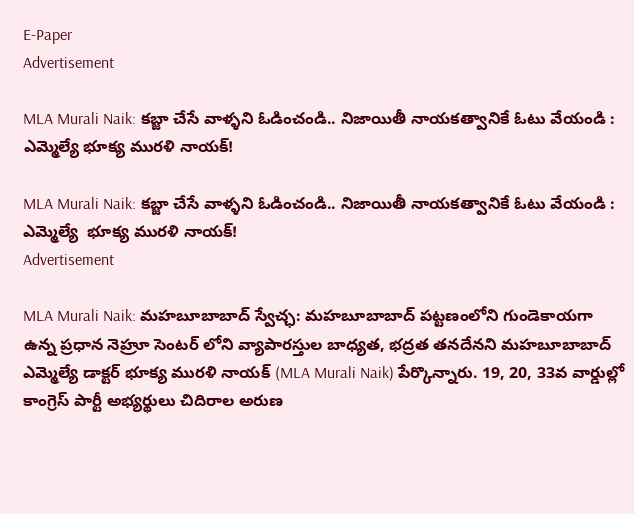E-Paper
Advertisement

MLA Murali Naik: కబ్జా చేసే వాళ్ళని ఓడించండి.. నిజాయితీ నాయకత్వానికే ఓటు వేయండి : ఎమ్మెల్యే భూక్య మురళి నాయక్!

MLA Murali Naik: కబ్జా చేసే వాళ్ళని ఓడించండి.. నిజాయితీ నాయకత్వానికే ఓటు వేయండి : ఎమ్మెల్యే  భూక్య మురళి నాయక్!
Advertisement

MLA Murali Naik: మహబూబాబాద్ స్వేచ్ఛ: మహబూబాబాద్ పట్టణంలోని గుండెకాయగా ఉన్న ప్రధాన నెహ్రూ సెంటర్ లోని వ్యాపారస్తుల బాధ్యత, భద్రత తనదేనని మహబూబాబాద్ ఎమ్మెల్యే డాక్టర్ భూక్య మురళి నాయక్ (MLA Murali Naik) పేర్కొన్నారు. 19, 20, 33వ వార్డుల్లో కాంగ్రెస్ పార్టీ అభ్యర్థులు చిదిరాల అరుణ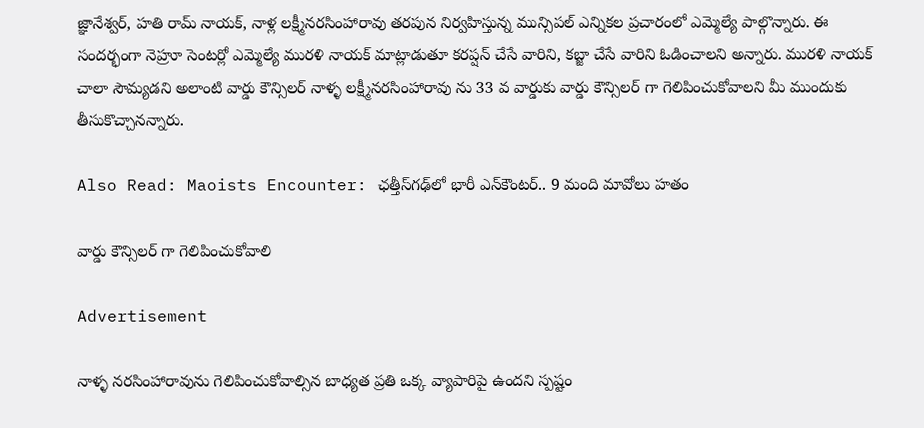జ్ఞానేశ్వర్, హతి రామ్ నాయక్, నాళ్ల లక్ష్మీనరసింహారావు తరపున నిర్వహిస్తున్న మున్సిపల్ ఎన్నికల ప్రచారంలో ఎమ్మెల్యే పాల్గొన్నారు. ఈ సందర్భంగా నెహ్రూ సెంటర్లో ఎమ్మెల్యే మురళి నాయక్ మాట్లాడుతూ కరప్షన్ చేసే వారిని, కబ్జా చేసే వారిని ఓడించాలని అన్నారు. మురళి నాయక్ చాలా సౌమ్యడని అలాంటి వార్డు కౌన్సిలర్ నాళ్ళ లక్ష్మీనరసింహారావు ను 33 వ వార్డుకు వార్డు కౌన్సిలర్ గా గెలిపించుకోవాలని మీ ముందుకు తీసుకొచ్చానన్నారు.

Also Read: Maoists Encounter: ఛత్తీస్‌గఢ్‌లో భారీ ఎన్‌కౌంటర్.. 9 మంది మావోలు హతం

వార్డు కౌన్సిలర్ గా గెలిపించుకోవాలి

Advertisement

నాళ్ళ నరసింహారావును గెలిపించుకోవాల్సిన బాధ్యత ప్రతి ఒక్క వ్యాపారిపై ఉందని స్పష్టం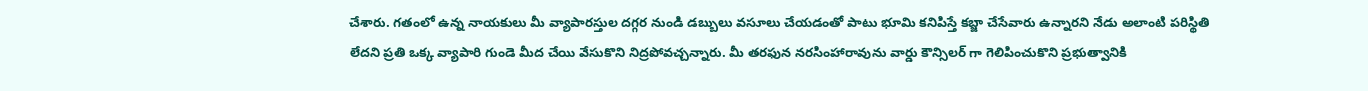చేశారు. గతంలో ఉన్న నాయకులు మీ వ్యాపారస్తుల దగ్గర నుండి డబ్బులు వసూలు చేయడంతో పాటు భూమి కనిపిస్తే కబ్జా చేసేవారు ఉన్నారని నేడు అలాంటి పరిస్థితి లేదని ప్రతి ఒక్క వ్యాపారి గుండె మీద చేయి వేసుకొని నిద్రపోవచ్చన్నారు. మీ తరఫున నరసింహారావును వార్డు కౌన్సిలర్ గా గెలిపించుకొని ప్రభుత్వానికి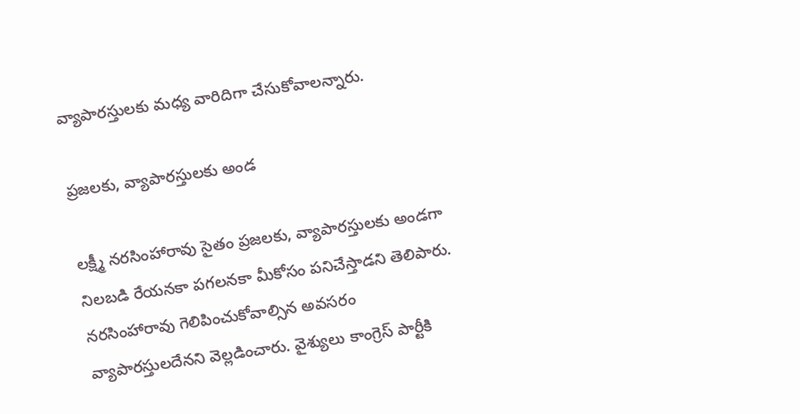వ్యాపారస్తులకు మధ్య వారిదిగా చేసుకోవాలన్నారు.

ప్రజలకు, వ్యాపారస్తులకు అండ

లక్ష్మీ నరసింహారావు సైతం ప్రజలకు, వ్యాపారస్తులకు అండగా నిలబడి రేయనకా పగలనకా మీకోసం పనిచేస్తాడని తెలిపారు. నరసింహారావు గెలిపించుకోవాల్సిన అవసరం వ్యాపారస్తులదేనని వెల్లడించారు. వైశ్యులు కాంగ్రెస్ పార్టీకి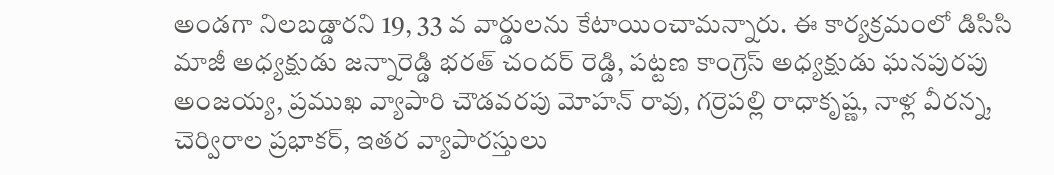అండగా నిలబడ్డారని 19, 33 వ వార్డులను కేటాయించామన్నారు. ఈ కార్యక్రమంలో డిసిసి మాజీ అధ్యక్షుడు జన్నారెడ్డి భరత్ చందర్ రెడ్డి, పట్టణ కాంగ్రెస్ అధ్యక్షుడు ఘనపురపు అంజయ్య, ప్రముఖ వ్యాపారి చౌడవరపు మోహన్ రావు, గర్రెపల్లి రాధాకృష్ణ, నాళ్ల వీరన్న, చెర్విరాల ప్రభాకర్, ఇతర వ్యాపారస్తులు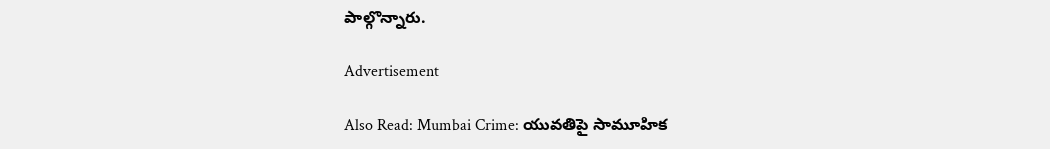పాల్గొన్నారు.

Advertisement

Also Read: Mumbai Crime: యువతిపై సామూహిక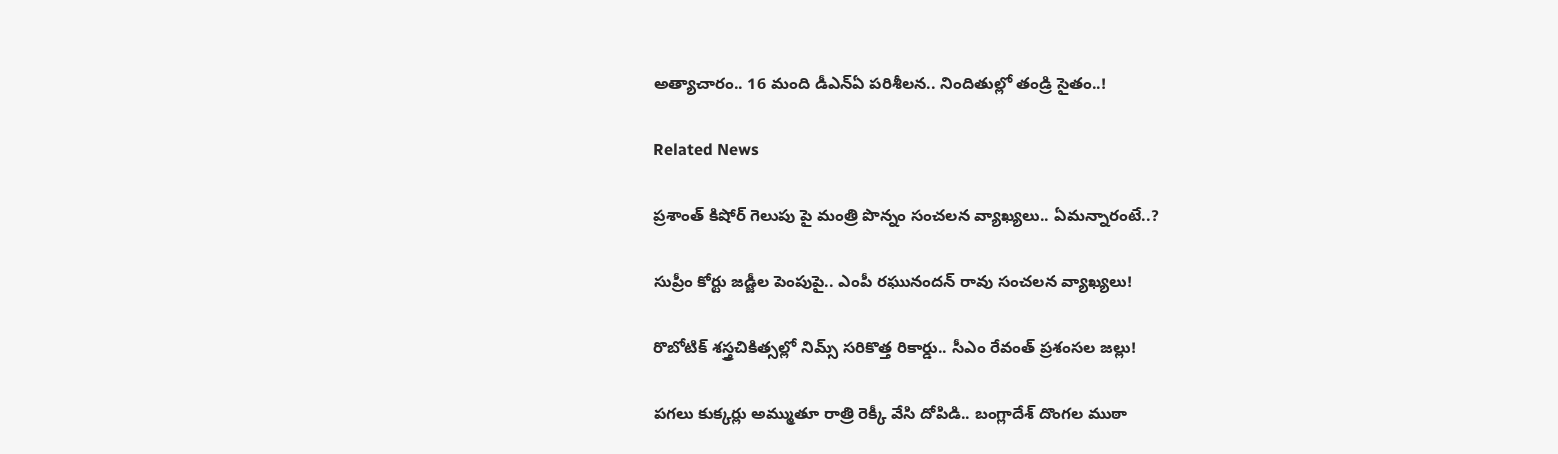అత్యాచారం.. 16 మంది డీఎన్ఏ పరిశీలన.. నిందితుల్లో తండ్రి సైతం..!

Related News

ప్రశాంత్ కిషోర్ గెలుపు పై మంత్రి పొన్నం సంచలన వ్యాఖ్యలు.. ఏమన్నారంటే..?

సుప్రీం కోర్టు జడ్జీల పెంపుపై.. ఎంపీ రఘునందన్ రావు సంచలన వ్యాఖ్యలు!

రొబోటిక్ శస్త్రచికిత్సల్లో నిమ్స్ సరికొత్త రికార్డు.. సీఎం రేవంత్ ప్రశంసల జల్లు!

పగలు కుక్కర్లు అమ్ముతూ రాత్రి రెక్కీ వేసి దోపిడి.. బంగ్లాదేశ్ దొంగల ముఠా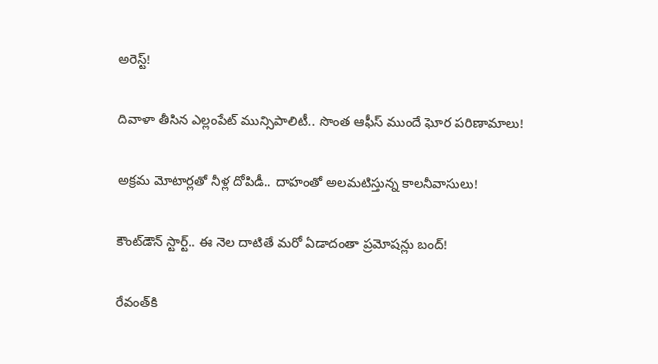అరెస్ట్!

దివాళా తీసిన ఎల్లంపేట్ మున్సిపాలిటీ.. సొంత ఆఫీస్ ముందే ఘోర పరిణామాలు!

అక్రమ మోటార్లతో నీళ్ల దోపిడీ.. దాహంతో అలమటిస్తున్న కాలనీవాసులు!

కౌంట్‌డౌన్ స్టార్ట్.. ఈ నెల దాటితే మరో ఏడాదంతా ప్రమోషన్లు బంద్!

రేవంత్‌కి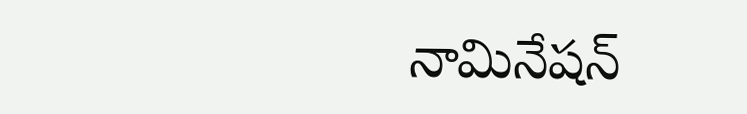నామినేషన్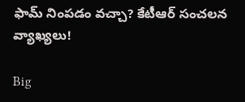ఫామ్ నింపడం వచ్చా? కేటీఆర్ సంచలన వ్యాఖ్యలు!

Big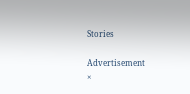Stories

Advertisement
×